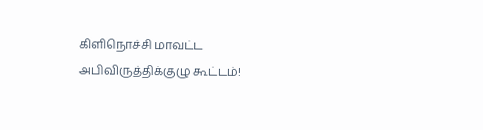கிளிநொச்சி மாவட்ட அபிவிருத்திக்குழு கூட்டம்!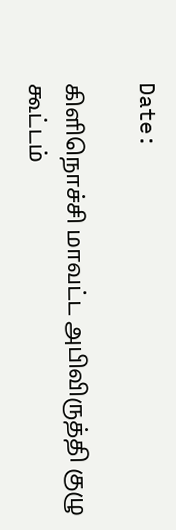Date:

கிளிநொச்சி மாவட்ட அபிவிருத்தி குழு கூட்டம்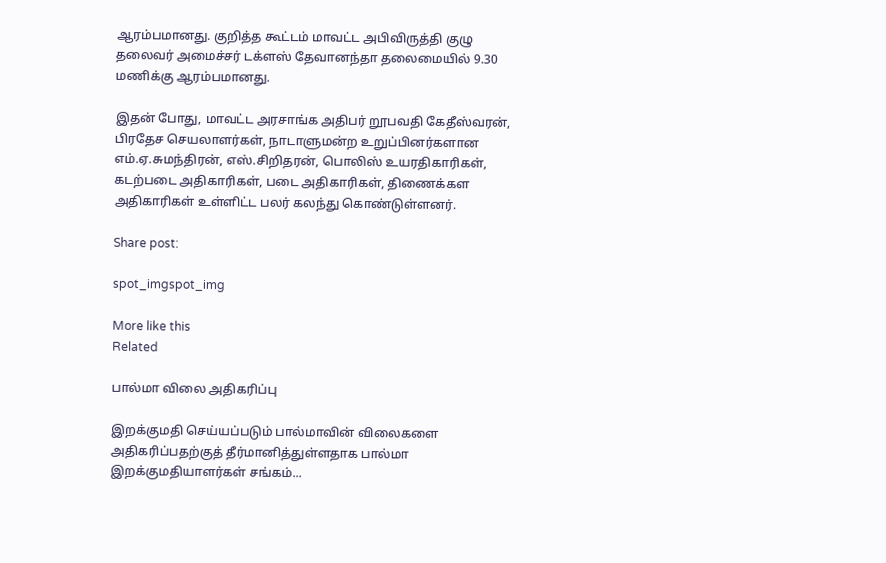ஆரம்பமானது. குறித்த கூட்டம் மாவட்ட அபிவிருத்தி குழு தலைவர் அமைச்சர் டக்ளஸ் தேவானந்தா தலைமையில் 9.30 மணிக்கு ஆரம்பமானது.

இதன் போது, மாவட்ட அரசாங்க அதிபர் றூபவதி கேதீஸ்வரன், பிரதேச செயலாளர்கள், நாடாளுமன்ற உறுப்பினர்களான எம்.ஏ.சுமந்திரன், எஸ்.சிறிதரன், பொலிஸ் உயரதிகாரிகள், கடற்படை அதிகாரிகள், படை அதிகாரிகள், திணைக்கள அதிகாரிகள் உள்ளிட்ட பலர் கலந்து கொண்டுள்ளனர்.

Share post:

spot_imgspot_img

More like this
Related

பால்மா விலை அதிகரிப்பு

இறக்குமதி செய்யப்படும் பால்மாவின் விலைகளை அதிகரிப்பதற்குத் தீர்மானித்துள்ளதாக பால்மா இறக்குமதியாளர்கள் சங்கம்...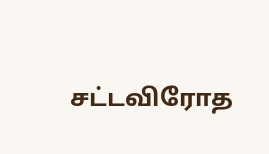சட்டவிரோத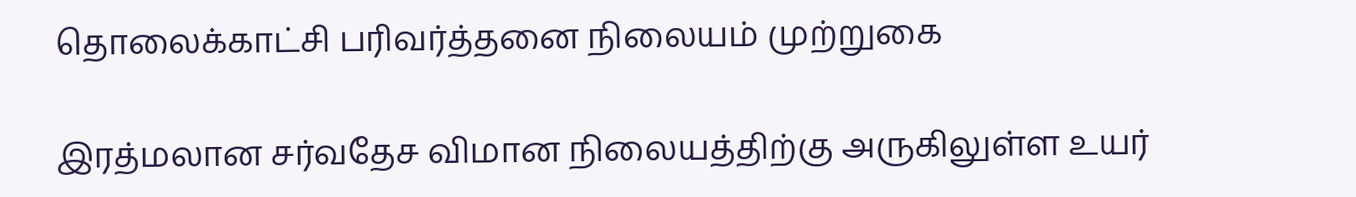தொலைக்காட்சி பரிவர்த்தனை நிலையம் முற்றுகை

இரத்மலான சர்வதேச விமான நிலையத்திற்கு அருகிலுள்ள உயர்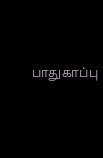பாதுகாப்பு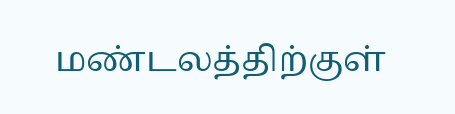மண்டலத்திற்குள்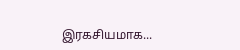இரகசியமாக...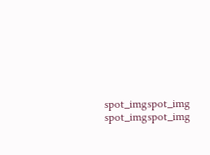spot_imgspot_img
spot_imgspot_img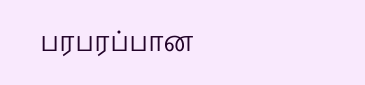பரபரப்பான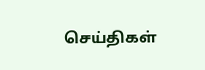செய்திகள்